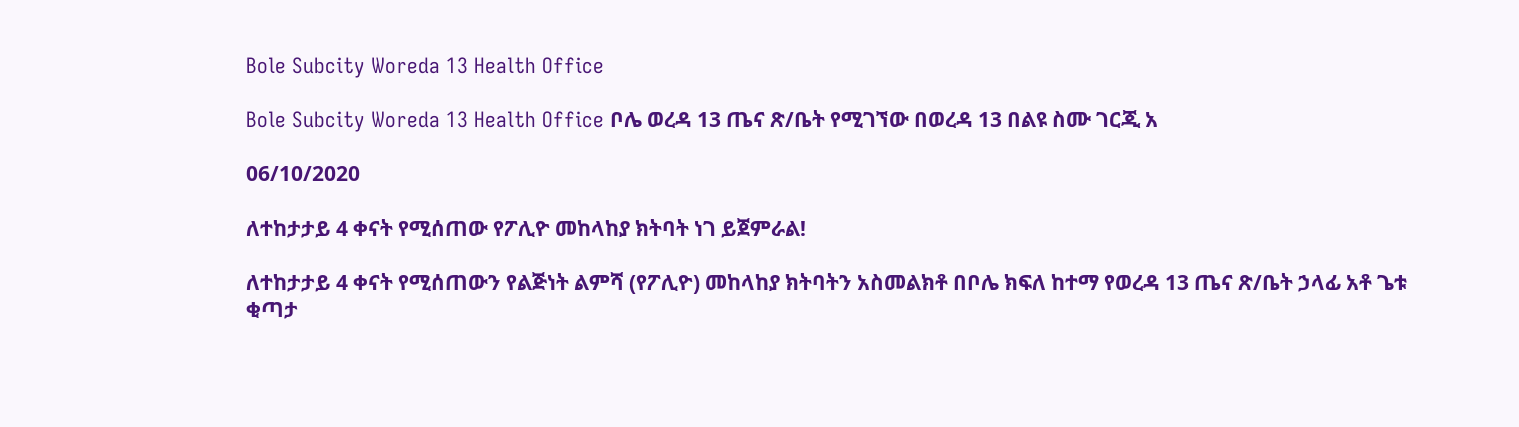Bole Subcity Woreda 13 Health Office

Bole Subcity Woreda 13 Health Office ቦሌ ወረዳ 13 ጤና ጽ/ቤት የሚገኘው በወረዳ 13 በልዩ ስሙ ገርጂ አ

06/10/2020

ለተከታታይ 4 ቀናት የሚሰጠው የፖሊዮ መከላከያ ክትባት ነገ ይጀምራል!

ለተከታታይ 4 ቀናት የሚሰጠውን የልጅነት ልምሻ (የፖሊዮ) መከላከያ ክትባትን አስመልክቶ በቦሌ ክፍለ ከተማ የወረዳ 13 ጤና ጽ/ቤት ኃላፊ አቶ ጌቱ ቂጣታ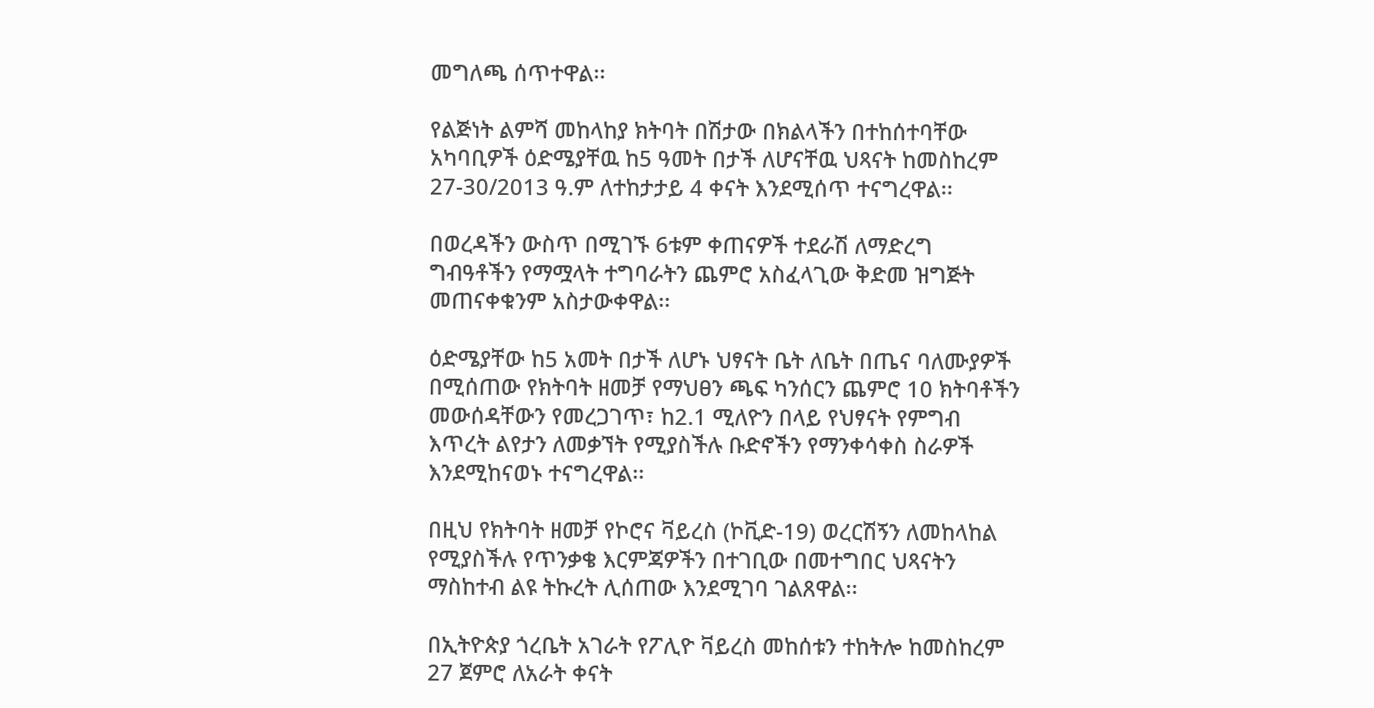መግለጫ ሰጥተዋል፡፡

የልጅነት ልምሻ መከላከያ ክትባት በሽታው በክልላችን በተከሰተባቸው አካባቢዎች ዕድሜያቸዉ ከ5 ዓመት በታች ለሆናቸዉ ህጻናት ከመስከረም 27-30/2013 ዓ.ም ለተከታታይ 4 ቀናት እንደሚሰጥ ተናግረዋል፡፡

በወረዳችን ውስጥ በሚገኙ 6ቱም ቀጠናዎች ተደራሽ ለማድረግ ግብዓቶችን የማሟላት ተግባራትን ጨምሮ አስፈላጊው ቅድመ ዝግጅት መጠናቀቁንም አስታውቀዋል፡፡

ዕድሜያቸው ከ5 አመት በታች ለሆኑ ህፃናት ቤት ለቤት በጤና ባለሙያዎች በሚሰጠው የክትባት ዘመቻ የማህፀን ጫፍ ካንሰርን ጨምሮ 10 ክትባቶችን መውሰዳቸውን የመረጋገጥ፣ ከ2.1 ሚለዮን በላይ የህፃናት የምግብ እጥረት ልየታን ለመቃኘት የሚያስችሉ ቡድኖችን የማንቀሳቀስ ስራዎች እንደሚከናወኑ ተናግረዋል፡፡

በዚህ የክትባት ዘመቻ የኮሮና ቫይረስ (ኮቪድ-19) ወረርሽኝን ለመከላከል የሚያስችሉ የጥንቃቄ እርምጃዎችን በተገቢው በመተግበር ህጻናትን ማስከተብ ልዩ ትኩረት ሊሰጠው እንደሚገባ ገልጸዋል፡፡

በኢትዮጵያ ጎረቤት አገራት የፖሊዮ ቫይረስ መከሰቱን ተከትሎ ከመስከረም 27 ጀምሮ ለአራት ቀናት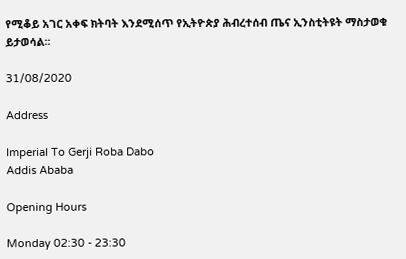የሚቆይ አገር አቀፍ ክትባት እንደሚሰጥ የኢትዮጵያ ሕብረተሰብ ጤና ኢንስቲትዩት ማስታወቁ ይታወሳል፡፡

31/08/2020

Address

Imperial To Gerji Roba Dabo
Addis Ababa

Opening Hours

Monday 02:30 - 23:30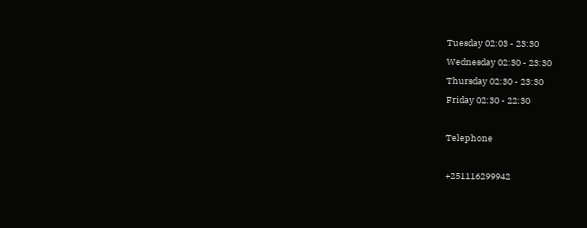Tuesday 02:03 - 23:30
Wednesday 02:30 - 23:30
Thursday 02:30 - 23:30
Friday 02:30 - 22:30

Telephone

+251116299942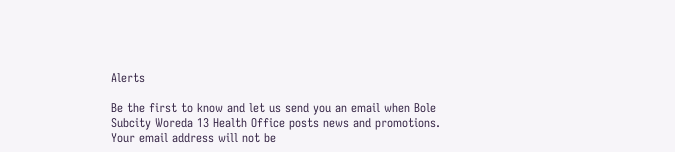Alerts

Be the first to know and let us send you an email when Bole Subcity Woreda 13 Health Office posts news and promotions. Your email address will not be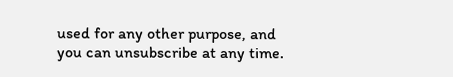used for any other purpose, and you can unsubscribe at any time.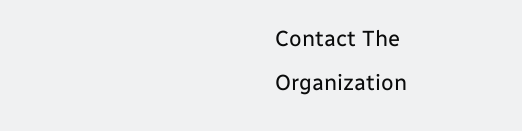Contact The Organization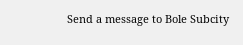Send a message to Bole Subcity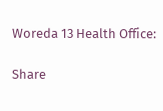Woreda 13 Health Office:

Share